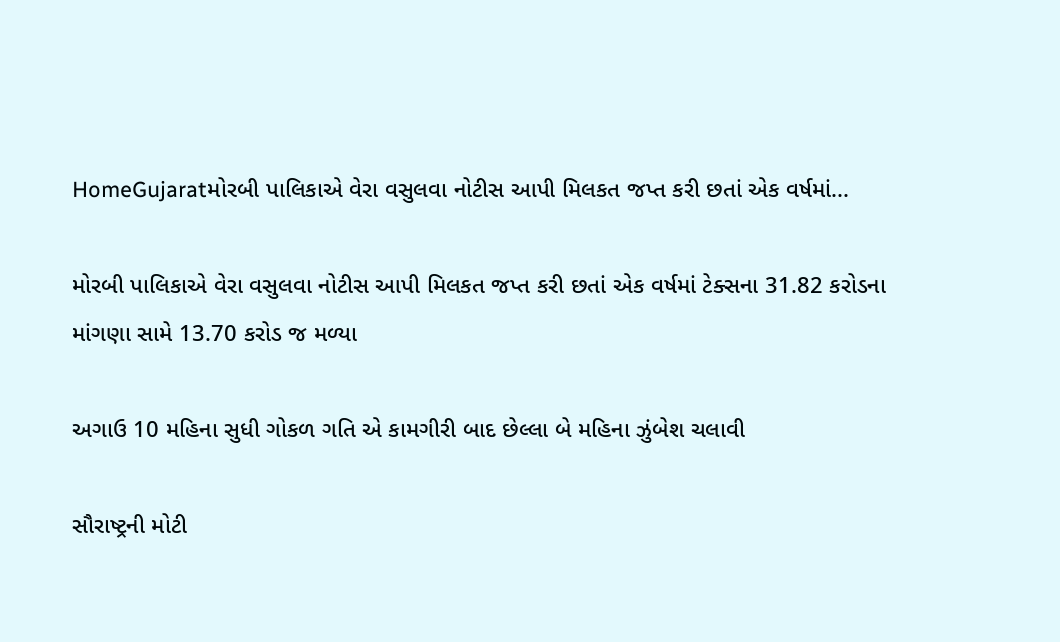HomeGujaratમોરબી પાલિકાએ વેરા વસુલવા નોટીસ આપી મિલકત જપ્ત કરી છતાં એક વર્ષમાં...

મોરબી પાલિકાએ વેરા વસુલવા નોટીસ આપી મિલકત જપ્ત કરી છતાં એક વર્ષમાં ટેક્સના 31.82 કરોડના માંગણા સામે 13.70 કરોડ જ મળ્યા

અગાઉ 10 મહિના સુધી ગોકળ ગતિ એ કામગીરી બાદ છેલ્લા બે મહિના ઝુંબેશ ચલાવી

સૌરાષ્ટ્રની મોટી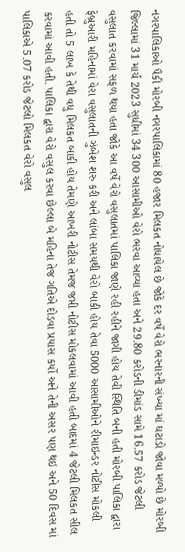નગરપાલિકાઓ પૈકી મોરબી નગરપાલિકામાં 80 હજાર મિલકત નોધાયેલ છે જોકે દર વર્ષે વેરો ભરનારની સંખ્યા માં ઘટાડો જોવા મળ્યો છે મોરબી જિલ્લામાં 31 માર્ચ 2023 સુધીમાં 34 300 આસામીઓ વેરો ભરવા આવ્યા હતા અને 29.80 કરોડની ડીમાંડ સામે 16.57 કરોડ જેટલી વસુલાત કરવામાં સફળ થયા હતા જોકે આ વર્ષે વેરો વસુલાતમાં પાલિકા જાણે રહી રહીને જાગી હોય તેવી સ્થિતિ બની હતી મોરબી પાલિકા દ્વારા ફેબ્રુઆરી મહિનામાં વેરા વસુલાતની ઝુંબેશ શરુ કરી અને લાંબા સમયથી વેરો બાકી હોય તેવા 5000 આસામીઓને રીમાઇન્ડર નોટીસ મોકલી હતી તો 5 લાખ કે તેથી વધુ મિલકત બાકી હોય તેમણે આખરી નોટીસ તેમજ જપ્તી નોટીસ મોકલવામાં આવી હતી બાદમાં 4 જેટલી મિલકત સીલ કરવામાં આવી હતી. પાલિકા દ્વારા વેરો વસુલ કરવા છેલ્લા બે મહિના તેજ ગતિએ દોડવા પ્રયાસ કર્યો અને તેની અસર પણ થઇ અને 50 દિવસ માં પાલિકાએ 5.07 કરોડ જેટલો મિલકત વેરો વસુલ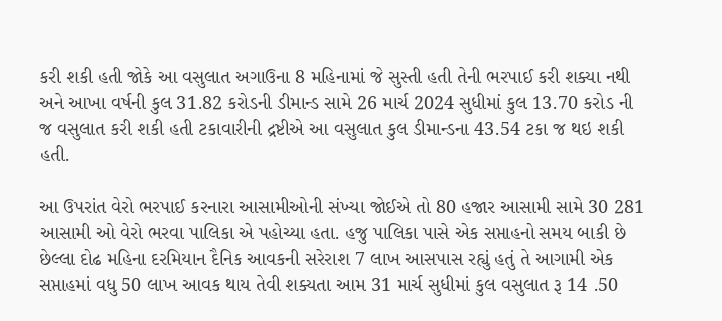કરી શકી હતી જોકે આ વસુલાત અગાઉના 8 મહિનામાં જે સુસ્તી હતી તેની ભરપાઈ કરી શક્યા નથી અને આખા વર્ષની કુલ 31.82 કરોડની ડીમાન્ડ સામે 26 માર્ચ 2024 સુધીમાં કુલ 13.70 કરોડ ની જ વસુલાત કરી શકી હતી ટકાવારીની દ્રષ્ટીએ આ વસુલાત કુલ ડીમાન્ડના 43.54 ટકા જ થઇ શકી હતી.

આ ઉપરાંત વેરો ભરપાઈ કરનારા આસામીઓની સંખ્યા જોઈએ તો 80 હજાર આસામી સામે 30 281 આસામી ઓ વેરો ભરવા પાલિકા એ પહોચ્યા હતા. હજુ પાલિકા પાસે એક સપ્તાહનો સમય બાકી છે છેલ્લા દોઢ મહિના દરમિયાન દૈનિક આવકની સરેરાશ 7 લાખ આસપાસ રહ્યું હતું તે આગામી એક સપ્તાહમાં વધુ 50 લાખ આવક થાય તેવી શક્યતા આમ 31 માર્ચ સુધીમાં કુલ વસુલાત રૂ 14 .50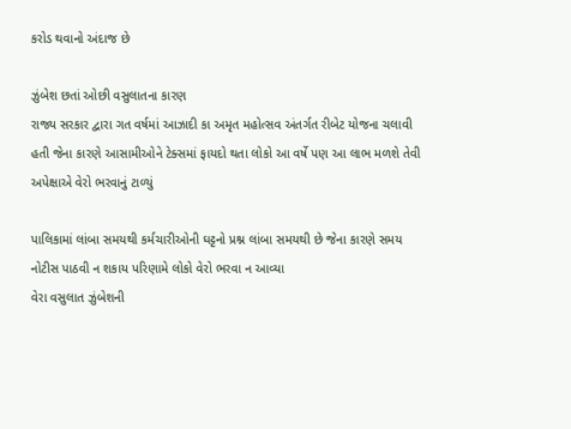કરોડ થવાનો અંદાજ છે

ઝુંબેશ છતાં ઓછી વસુલાતના કારણ
રાજ્ય સરકાર દ્વારા ગત વર્ષમાં આઝાદી કા અમૃત મહોત્સવ અંતર્ગત રીબેટ યોજના ચલાવી હતી જેના કારણે આસામીઓને ટેક્સમાં ફાયદો થતા લોકો આ વર્ષે પણ આ લાભ મળશે તેવી અપેક્ષાએ વેરો ભરવાનું ટાળ્યું

પાલિકામાં લાંબા સમયથી કર્મચારીઓની ઘટ્ટનો પ્રશ્ન લાંબા સમયથી છે જેના કારણે સમય નોટીસ પાઠવી ન શકાય પરિણામે લોકો વેરો ભરવા ન આવ્યા
વેરા વસુલાત ઝુંબેશની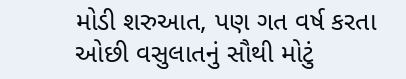મોડી શરુઆત, પણ ગત વર્ષ કરતા ઓછી વસુલાતનું સૌથી મોટું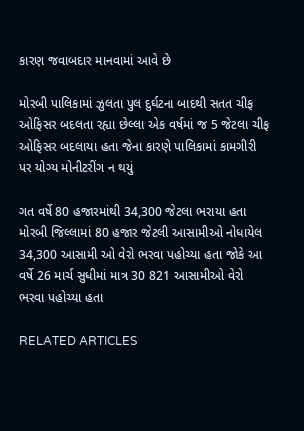કારણ જવાબદાર માનવામાં આવે છે

મોરબી પાલિકામાં ઝુલતા પુલ દુર્ઘટના બાદથી સતત ચીફ ઓફિસર બદલતા રહ્યા છેલ્લા એક વર્ષમાં જ 5 જેટલા ચીફ ઓફિસર બદલાયા હતા જેના કારણે પાલિકામાં કામગીરી પર યોગ્ય મોનીટરીંગ ન થયું

ગત વર્ષે 80 હજારમાંથી 34,300 જેટલા ભરાયા હતા
મોરબી જિલ્લામાં 80 હજાર જેટલી આસામીઓ નોધાયેલ 34,300 આસામી ઓ વેરો ભરવા પહોચ્યા હતા જોકે આ વર્ષે 26 માર્ચ સુધીમાં માત્ર 30 821 આસામીઓ વેરો ભરવા પહોચ્યા હતા

RELATED ARTICLES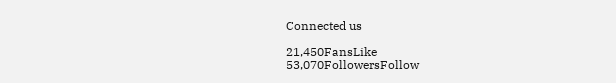Connected us

21,450FansLike
53,070FollowersFollow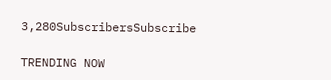3,280SubscribersSubscribe

TRENDING NOW